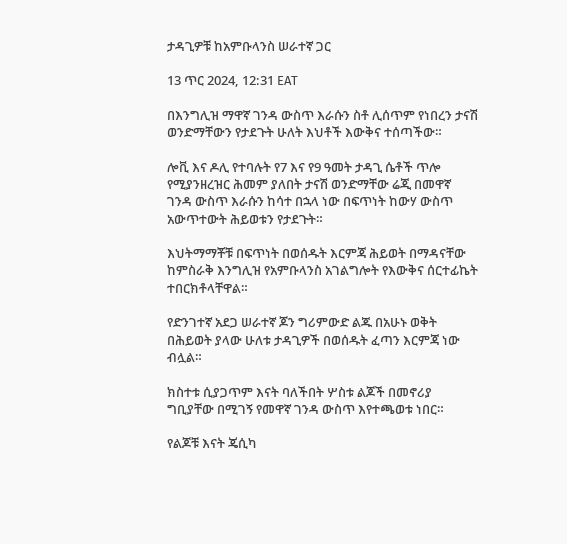ታዳጊዎቹ ከአምቡላንስ ሠራተኛ ጋር

13 ጥር 2024, 12:31 EAT

በእንግሊዝ ማዋኛ ገንዳ ውስጥ እራሱን ስቶ ሊሰጥም የነበረን ታናሽ ወንድማቸውን የታደጉት ሁለት እህቶች እውቅና ተሰጣችው።

ሎቪ እና ዶሊ የተባሉት የ7 እና የ9 ዓመት ታዳጊ ሴቶች ጥሎ የሚያንዘረዝር ሕመም ያለበት ታናሽ ወንድማቸው ሬጂ በመዋኛ ገንዳ ውስጥ እራሱን ከሳተ በኋላ ነው በፍጥነት ከውሃ ውስጥ አውጥተውት ሕይወቱን የታደጉት።

እህትማማቾቹ በፍጥነት በወሰዱት እርምጃ ሕይወት በማዳናቸው ከምስራቅ እንግሊዝ የአምቡላንስ አገልግሎት የእውቅና ሰርተፊኬት ተበርክቶላቸዋል።

የድንገተኛ አደጋ ሠራተኛ ጆን ግሪምውድ ልጁ በአሁኑ ወቅት በሕይወት ያላው ሁለቱ ታዳጊዎች በወሰዱት ፈጣን እርምጃ ነው ብሏል።

ክስተቱ ሲያጋጥም እናት ባለችበት ሦስቱ ልጆች በመኖሪያ ግቢያቸው በሚገኝ የመዋኛ ገንዳ ውስጥ እየተጫወቱ ነበር።

የልጆቹ እናት ጄሲካ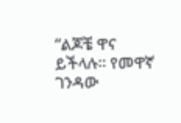“ልጆቼ ዋና ይችላሉ። የመዋኛ ገንዳው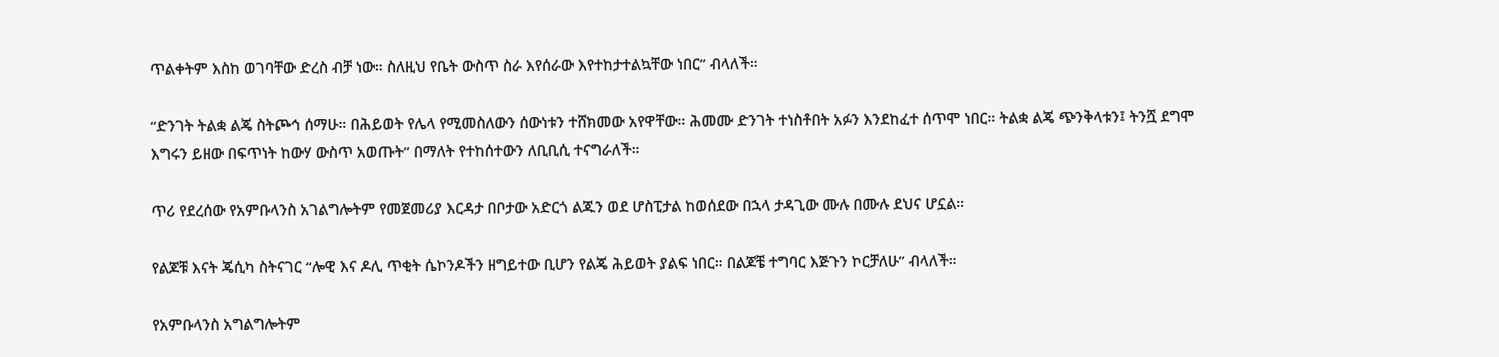ጥልቀትም እስከ ወገባቸው ድረስ ብቻ ነው። ስለዚህ የቤት ውስጥ ስራ እየሰራው እየተከታተልኳቸው ነበር” ብላለች።

“ድንገት ትልቋ ልጄ ስትጮኅ ሰማሁ። በሕይወት የሌላ የሚመስለውን ሰውነቱን ተሸክመው አየዋቸው። ሕመሙ ድንገት ተነስቶበት አፉን እንደከፈተ ሰጥሞ ነበር። ትልቋ ልጄ ጭንቅላቱን፤ ትንሿ ደግሞ እግሩን ይዘው በፍጥነት ከውሃ ውስጥ አወጡት” በማለት የተከሰተውን ለቢቢሲ ተናግራለች።

ጥሪ የደረሰው የአምቡላንስ አገልግሎትም የመጀመሪያ እርዳታ በቦታው አድርጎ ልጁን ወደ ሆስፒታል ከወሰደው በኋላ ታዳጊው ሙሉ በሙሉ ደህና ሆኗል።

የልጆቹ እናት ጄሲካ ስትናገር “ሎዊ እና ዶሊ ጥቂት ሴኮንዶችን ዘግይተው ቢሆን የልጄ ሕይወት ያልፍ ነበር። በልጆቼ ተግባር እጅጉን ኮርቻለሁ” ብላለች።

የአምቡላንስ አግልግሎትም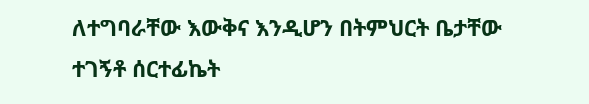ለተግባራቸው እውቅና እንዲሆን በትምህርት ቤታቸው ተገኝቶ ሰርተፊኬት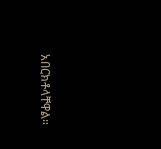አበርክቶላቸዋል።